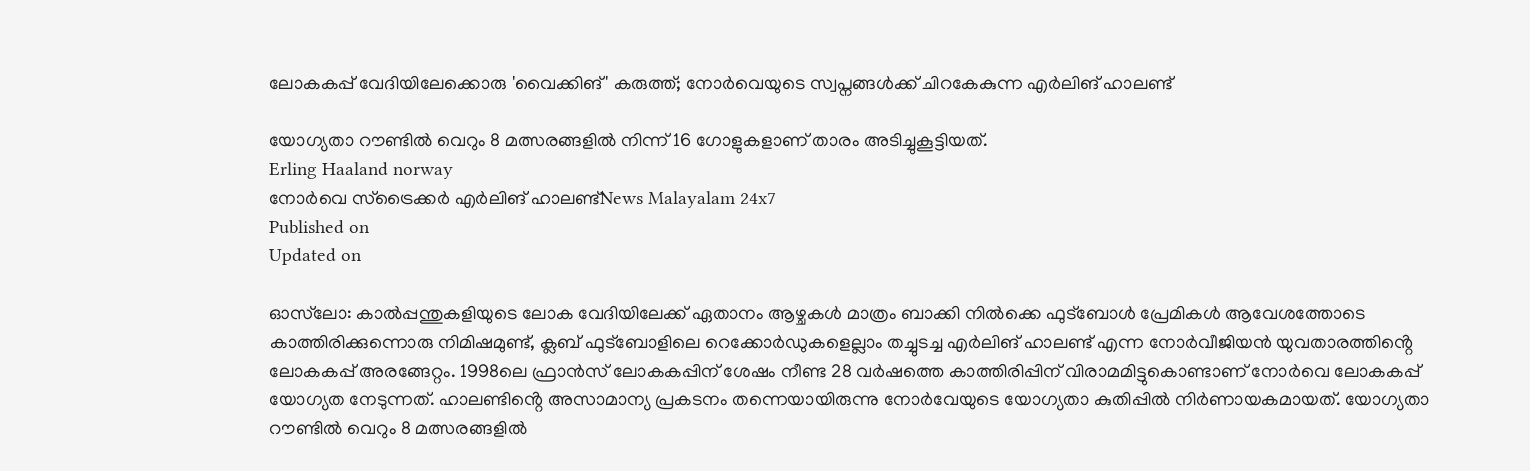ലോകകപ്പ് വേദിയിലേക്കൊരു 'വൈക്കിങ്' കരുത്ത്; നോർവെയുടെ സ്വപ്നങ്ങൾക്ക് ചിറകേകുന്ന എർലിങ് ഹാലണ്ട്

യോഗ്യതാ റൗണ്ടിൽ വെറും 8 മത്സരങ്ങളിൽ നിന്ന് 16 ഗോളുകളാണ് താരം അടിച്ചുകൂട്ടിയത്.
Erling Haaland norway
നോർവെ സ്ട്രൈക്കർ എർലിങ് ഹാലണ്ട്News Malayalam 24x7
Published on
Updated on

ഓസ്‌ലോ: കാൽപ്പന്തുകളിയുടെ ലോക വേദിയിലേക്ക് ഏതാനം ആഴ്ചകൾ മാത്രം ബാക്കി നിൽക്കെ ഫുട്ബോൾ പ്രേമികൾ ആവേശത്തോടെ കാത്തിരിക്കുന്നൊരു നിമിഷമുണ്ട്, ക്ലബ് ഫുട്ബോളിലെ റെക്കോർഡുകളെല്ലാം തച്ചുടച്ച എർലിങ് ഹാലണ്ട് എന്ന നോർവീജിയൻ യുവതാരത്തിൻ്റെ ലോകകപ്പ് അരങ്ങേറ്റം. 1998ലെ ഫ്രാൻസ് ലോകകപ്പിന് ശേഷം നീണ്ട 28 വർഷത്തെ കാത്തിരിപ്പിന് വിരാമമിട്ടുകൊണ്ടാണ് നോർവെ ലോകകപ്പ് യോഗ്യത നേടുന്നത്. ഹാലണ്ടിൻ്റെ അസാമാന്യ പ്രകടനം തന്നെയായിരുന്നു നോർവേയുടെ യോഗ്യതാ കുതിപ്പിൽ നിർണായകമായത്. യോഗ്യതാ റൗണ്ടിൽ വെറും 8 മത്സരങ്ങളിൽ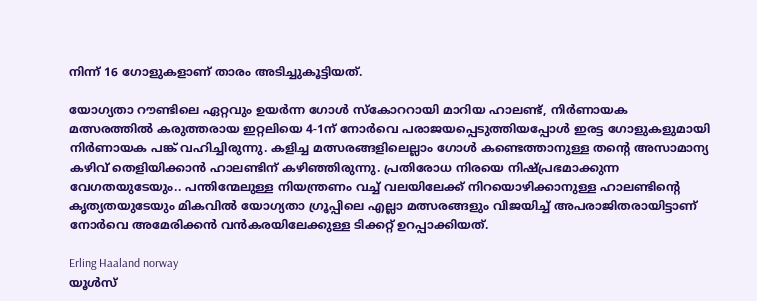നിന്ന് 16 ഗോളുകളാണ് താരം അടിച്ചുകൂട്ടിയത്.

യോഗ്യതാ റൗണ്ടിലെ ഏറ്റവും ഉയർന്ന ഗോൾ സ്കോററായി മാറിയ ഹാലണ്ട്, നിർണായക മത്സരത്തിൽ കരുത്തരായ ഇറ്റലിയെ 4-1ന് നോർവെ പരാജയപ്പെടുത്തിയപ്പോൾ ഇരട്ട ഗോളുകളുമായി നിർണായക പങ്ക് വഹിച്ചിരുന്നു. കളിച്ച മത്സരങ്ങളിലെല്ലാം ഗോൾ കണ്ടെത്താനുള്ള തൻ്റെ അസാമാന്യ കഴിവ് തെളിയിക്കാൻ ഹാലണ്ടിന് കഴിഞ്ഞിരുന്നു. പ്രതിരോധ നിരയെ നിഷ്പ്രഭമാക്കുന്ന വേഗതയുടേയും.. പന്തിന്മേലുള്ള നിയന്ത്രണം വച്ച് വലയിലേക്ക് നിറയൊഴിക്കാനുള്ള ഹാലണ്ടിൻ്റെ കൃത്യതയുടേയും മികവിൽ യോഗ്യതാ ഗ്രൂപ്പിലെ എല്ലാ മത്സരങ്ങളും വിജയിച്ച് അപരാജിതരായിട്ടാണ് നോർവെ അമേരിക്കൻ വൻകരയിലേക്കുള്ള ടിക്കറ്റ് ഉറപ്പാക്കിയത്.

Erling Haaland norway
യൂൾസ്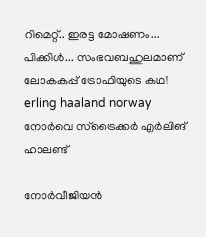റിമെറ്റ്.. ഇരട്ട മോഷണം... പിക്കിൾ... സംഭവബഹുലമാണ് ലോകകപ്പ് ട്രോഫിയുടെ കഥ!
erling haaland norway
നോർവെ സ്ട്രൈക്കർ എർലിങ് ഹാലണ്ട്

നോർവീജിയൻ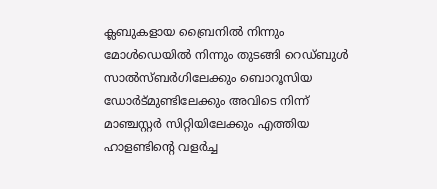ക്ലബുകളായ ബ്രൈനിൽ നിന്നും മോൾഡെയിൽ നിന്നും തുടങ്ങി റെഡ്ബുൾ സാൽസ്ബർഗിലേക്കും ബൊറൂസിയ ഡോർട്‌മുണ്ടിലേക്കും അവിടെ നിന്ന് മാഞ്ചസ്റ്റർ സിറ്റിയിലേക്കും എത്തിയ ഹാളണ്ടിൻ്റെ വളർച്ച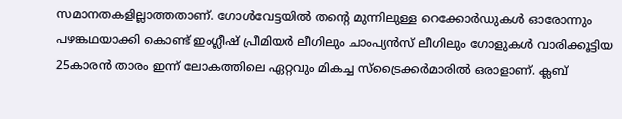സമാനതകളില്ലാത്തതാണ്. ഗോൾവേട്ടയിൽ തൻ്റെ മുന്നിലുള്ള റെക്കോർഡുകൾ ഓരോന്നും പഴങ്കഥയാക്കി കൊണ്ട് ഇംഗ്ലീഷ് പ്രീമിയർ ലീഗിലും ചാംപ്യൻസ് ലീഗിലും ഗോളുകൾ വാരിക്കൂട്ടിയ 25കാരൻ താരം ഇന്ന് ലോകത്തിലെ ഏറ്റവും മികച്ച സ്ട്രൈക്കർമാരിൽ ഒരാളാണ്. ക്ലബ്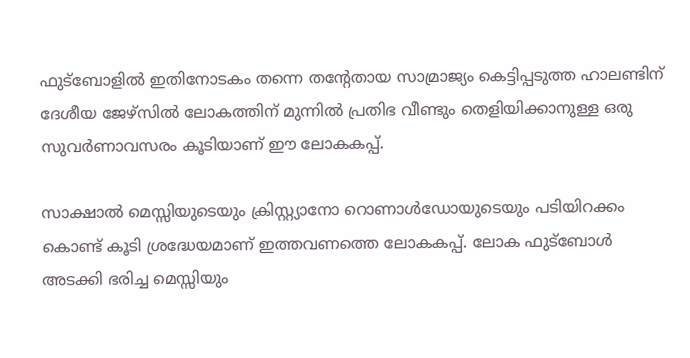ഫുട്ബോളിൽ ഇതിനോടകം തന്നെ തൻ്റേതായ സാമ്രാജ്യം കെട്ടിപ്പടുത്ത ഹാലണ്ടിന് ദേശീയ ജേഴ്സിൽ ലോകത്തിന് മുന്നിൽ പ്രതിഭ വീണ്ടും തെളിയിക്കാനുള്ള ഒരു സുവർണാവസരം കൂടിയാണ് ഈ ലോകകപ്പ്.

സാക്ഷാൽ മെസ്സിയുടെയും ക്രിസ്റ്റ്യാനോ റൊണാൾഡോയുടെയും പടിയിറക്കം കൊണ്ട് കൂടി ശ്രദ്ധേയമാണ് ഇത്തവണത്തെ ലോകകപ്പ്. ലോക ഫുട്ബോൾ അടക്കി ഭരിച്ച മെസ്സിയും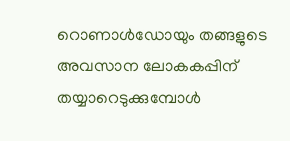റൊണാൾഡോയും തങ്ങളുടെ അവസാന ലോകകപ്പിന് തയ്യാറെടുക്കുമ്പോൾ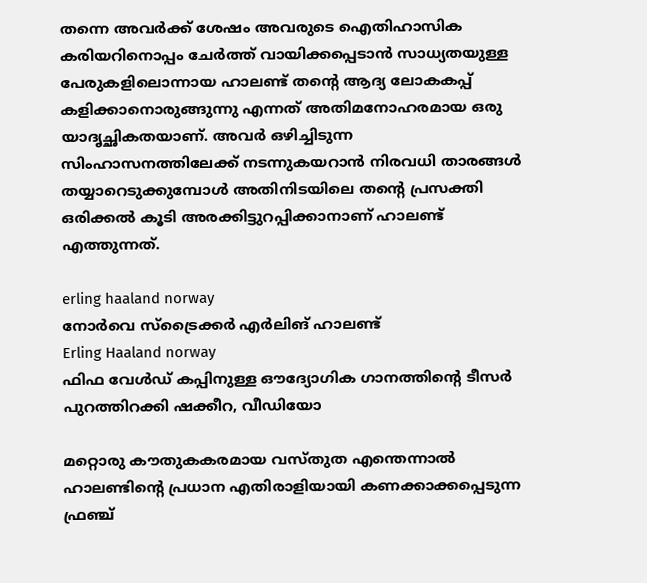തന്നെ അവ‍ർക്ക് ശേഷം അവരുടെ ഐതിഹാസിക കരിയറിനൊപ്പം ചേർത്ത് വായിക്കപ്പെടാൻ സാധ്യതയുള്ള പേരുകളിലൊന്നായ ഹാലണ്ട് തൻ്റെ ആദ്യ ലോകകപ്പ് കളിക്കാനൊരുങ്ങുന്നു എന്നത് അതിമനോഹരമായ ഒരു യാദൃച്ഛികതയാണ്. അവർ ഒഴിച്ചിടുന്ന സിംഹാസനത്തിലേക്ക് നടന്നുകയറാൻ നിരവധി താരങ്ങൾ തയ്യാറെടുക്കുമ്പോൾ അതിനിടയിലെ തൻ്റെ പ്രസക്തി ഒരിക്കൽ കൂടി അരക്കിട്ടുറപ്പിക്കാനാണ് ഹാലണ്ട് എത്തുന്നത്.

erling haaland norway
നോർവെ സ്ട്രൈക്കർ എർലിങ് ഹാലണ്ട്
Erling Haaland norway
ഫിഫ വേൾഡ് കപ്പിനുള്ള ഔദ്യോഗിക ഗാനത്തിൻ്റെ ടീസർ പുറത്തിറക്കി ഷക്കീറ, വീഡിയോ

മറ്റൊരു കൗതുകകരമായ വസ്തുത എന്തെന്നാൽ ഹാലണ്ടിൻ്റെ പ്രധാന എതിരാളിയായി കണക്കാക്കപ്പെടുന്ന ഫ്രഞ്ച്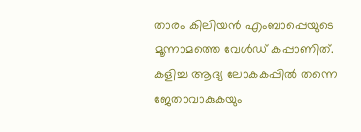താരം കിലിയൻ എംബാപ്പെയുടെ മൂന്നാമത്തെ വേൾഡ് കപ്പാണിത്. കളിച്ച ആദ്യ ലോകകപ്പിൽ തന്നെ ജേതാവാകുകയും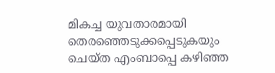മികച്ച യുവതാരമായി തെരഞ്ഞെടുക്കപ്പെടുകയും ചെയ്ത എംബാപ്പെ കഴിഞ്ഞ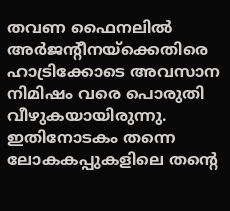തവണ ഫൈനലിൽ അർജൻ്റീനയ്ക്കെതിരെ ഹാട്രിക്കോടെ അവസാന നിമിഷം വരെ പൊരുതി വീഴുകയായിരുന്നു. ഇതിനോടകം തന്നെ ലോകകപ്പുകളിലെ തൻ്റെ‌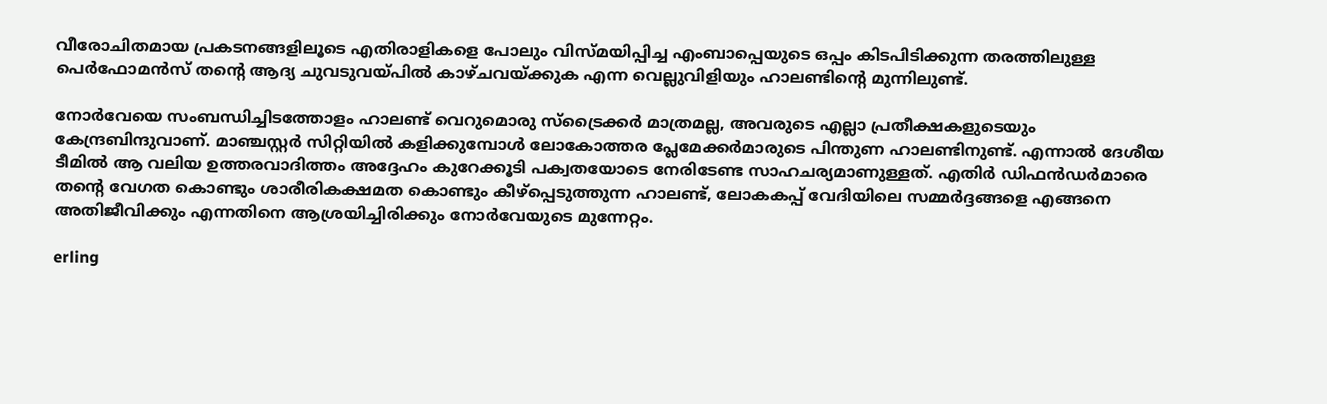വീരോചിതമായ പ്രകടനങ്ങളിലൂടെ എതിരാളികളെ പോലും വിസ്മയിപ്പിച്ച എംബാപ്പെയുടെ ഒപ്പം കിടപിടിക്കുന്ന തരത്തിലുള്ള പെർഫോമൻസ് തൻ്റെ ആദ്യ ചുവടുവയ്പിൽ കാഴ്ചവയ്ക്കുക എന്ന വെല്ലുവിളിയും ഹാലണ്ടിൻ്റെ മുന്നിലുണ്ട്.

നോർവേയെ സംബന്ധിച്ചിടത്തോളം ഹാലണ്ട് വെറുമൊരു സ്ട്രൈക്കർ മാത്രമല്ല, അവരുടെ എല്ലാ പ്രതീക്ഷകളുടെയും കേന്ദ്രബിന്ദുവാണ്. മാഞ്ചസ്റ്റർ സിറ്റിയിൽ കളിക്കുമ്പോൾ ലോകോത്തര പ്ലേമേക്കർമാരുടെ പിന്തുണ ഹാലണ്ടിനുണ്ട്. എന്നാൽ ദേശീയ ടീമിൽ ആ വലിയ ഉത്തരവാദിത്തം അദ്ദേഹം കുറേക്കൂടി പക്വതയോടെ നേരിടേണ്ട സാഹചര്യമാണുള്ളത്. എതിർ ഡിഫൻഡർമാരെ തൻ്റെ വേഗത കൊണ്ടും ശാരീരികക്ഷമത കൊണ്ടും കീഴ്‌പ്പെടുത്തുന്ന ഹാലണ്ട്, ലോകകപ്പ് വേദിയിലെ സമ്മർദ്ദങ്ങളെ എങ്ങനെ അതിജീവിക്കും എന്നതിനെ ആശ്രയിച്ചിരിക്കും നോർവേയുടെ മുന്നേറ്റം.

erling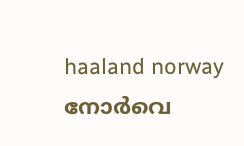haaland norway
നോർവെ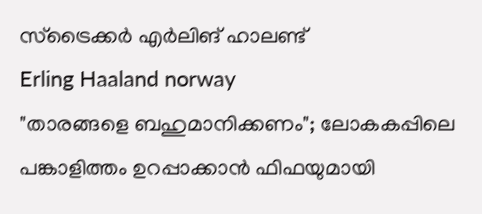സ്ട്രൈക്കർ എർലിങ് ഹാലണ്ട്
Erling Haaland norway
"താരങ്ങളെ ബഹുമാനിക്കണം"; ലോകകപ്പിലെ പങ്കാളിത്തം ഉറപ്പാക്കാൻ ഫിഫയുമായി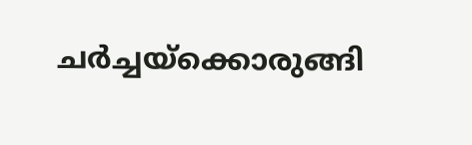ചർച്ചയ്‌ക്കൊരുങ്ങി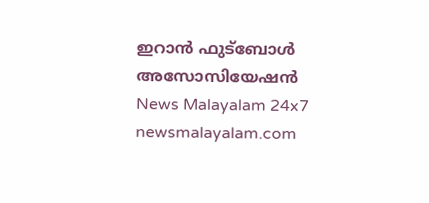ഇറാൻ ഫുട്ബോൾ അസോസിയേഷൻ
News Malayalam 24x7
newsmalayalam.com